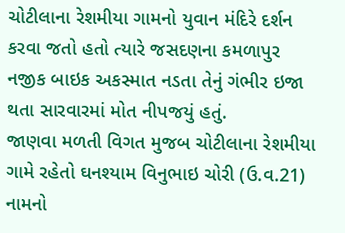ચોટીલાના રેશમીયા ગામનો યુવાન મંદિરે દર્શન કરવા જતો હતો ત્યારે જસદણના કમળાપુર નજીક બાઇક અકસ્માત નડતા તેનું ગંભીર ઇજા થતા સારવારમાં મોત નીપજયું હતું.
જાણવા મળતી વિગત મુજબ ચોટીલાના રેશમીયા ગામે રહેતો ઘનશ્યામ વિનુભાઇ ચોરી (ઉ.વ.21) નામનો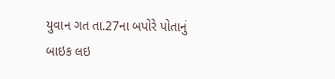યુવાન ગત તા.27ના બપોરે પોતાનું બાઇક લઇ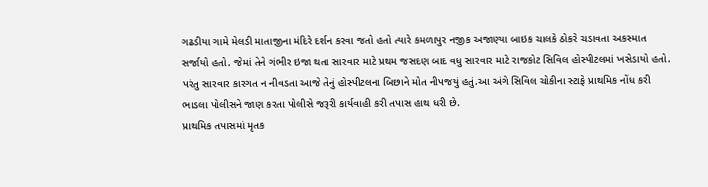ગઢડીયા ગામે મેલડી માતાજીના મંદિરે દર્શન કરવા જતો હતો ત્યારે કમળાપુર નજીક અજાણ્યા બાઇક ચાલકે ઠોકરે ચડાવતા અકસ્માત સર્જાયો હતો. જેમાં તેને ગંભીર ઇજા થતા સારવાર માટે પ્રથમ જસદણ બાદ વધુ સારવાર માટે રાજકોટ સિવિલ હોસ્પીટલમાં ખસેડાયો હતો.
પરંતુ સારવાર કારગત ન નીવડતા આજે તેનું હોસ્પીટલના બિછાને મોત નીપજયું હતું.આ અંગે સિવિલ ચોકીના સ્ટાફે પ્રાથમિક નોંધ કરી ભાડલા પોલીસને જાણ કરતા પોલીસે જરૂરી કાર્યવાહી કરી તપાસ હાથ ધરી છે.
પ્રાથમિક તપાસમાં મૃતક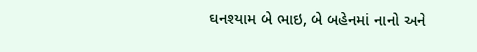ઘનશ્યામ બે ભાઇ, બે બહેનમાં નાનો અને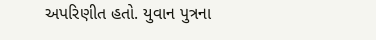અપરિણીત હતો. યુવાન પુત્રના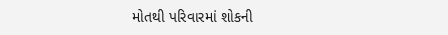મોતથી પરિવારમાં શોકની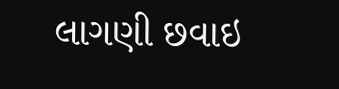લાગણી છવાઇ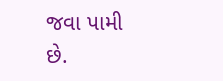જવા પામી છે.